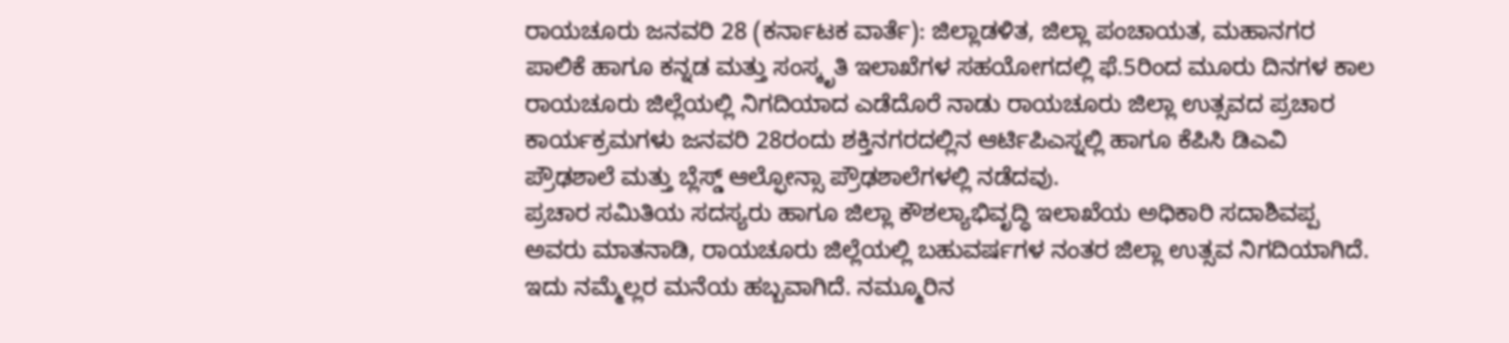ರಾಯಚೂರು ಜನವರಿ 28 (ಕರ್ನಾಟಕ ವಾರ್ತೆ): ಜಿಲ್ಲಾಡಳಿತ, ಜಿಲ್ಲಾ ಪಂಚಾಯತ, ಮಹಾನಗರ ಪಾಲಿಕೆ ಹಾಗೂ ಕನ್ನಡ ಮತ್ತು ಸಂಸ್ಕೃತಿ ಇಲಾಖೆಗಳ ಸಹಯೋಗದಲ್ಲಿ ಫೆ.5ರಿಂದ ಮೂರು ದಿನಗಳ ಕಾಲ ರಾಯಚೂರು ಜಿಲ್ಲೆಯಲ್ಲಿ ನಿಗದಿಯಾದ ಎಡೆದೊರೆ ನಾಡು ರಾಯಚೂರು ಜಿಲ್ಲಾ ಉತ್ಸವದ ಪ್ರಚಾರ ಕಾರ್ಯಕ್ರಮಗಳು ಜನವರಿ 28ರಂದು ಶಕ್ತಿನಗರದಲ್ಲಿನ ಆರ್ಟಿಪಿಎಸ್ನಲ್ಲಿ ಹಾಗೂ ಕೆಪಿಸಿ ಡಿಎವಿ ಪ್ರೌಢಶಾಲೆ ಮತ್ತು ಬ್ಲೆಸ್ಡ್ ಆಲ್ಫೋನ್ಸಾ ಪ್ರೌಢಶಾಲೆಗಳಲ್ಲಿ ನಡೆದವು.
ಪ್ರಚಾರ ಸಮಿತಿಯ ಸದಸ್ಯರು ಹಾಗೂ ಜಿಲ್ಲಾ ಕೌಶಲ್ಯಾಭಿವೃದ್ಧಿ ಇಲಾಖೆಯ ಅಧಿಕಾರಿ ಸದಾಶಿವಪ್ಪ ಅವರು ಮಾತನಾಡಿ, ರಾಯಚೂರು ಜಿಲ್ಲೆಯಲ್ಲಿ ಬಹುವರ್ಷಗಳ ನಂತರ ಜಿಲ್ಲಾ ಉತ್ಸವ ನಿಗದಿಯಾಗಿದೆ. ಇದು ನಮ್ಮೆಲ್ಲರ ಮನೆಯ ಹಬ್ಬವಾಗಿದೆ. ನಮ್ಮೂರಿನ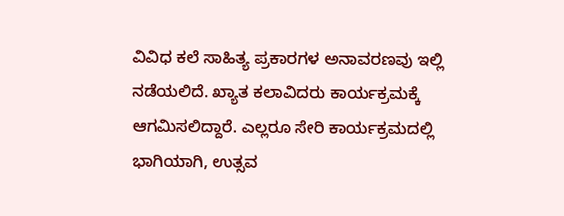ವಿವಿಧ ಕಲೆ ಸಾಹಿತ್ಯ ಪ್ರಕಾರಗಳ ಅನಾವರಣವು ಇಲ್ಲಿ ನಡೆಯಲಿದೆ. ಖ್ಯಾತ ಕಲಾವಿದರು ಕಾರ್ಯಕ್ರಮಕ್ಕೆ ಆಗಮಿಸಲಿದ್ದಾರೆ. ಎಲ್ಲರೂ ಸೇರಿ ಕಾರ್ಯಕ್ರಮದಲ್ಲಿ ಭಾಗಿಯಾಗಿ, ಉತ್ಸವ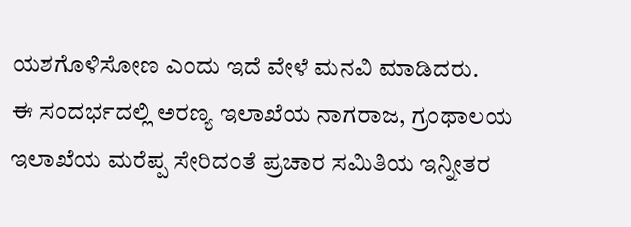ಯಶಗೊಳಿಸೋಣ ಎಂದು ಇದೆ ವೇಳೆ ಮನವಿ ಮಾಡಿದರು.
ಈ ಸಂದರ್ಭದಲ್ಲಿ ಅರಣ್ಯ ಇಲಾಖೆಯ ನಾಗರಾಜ, ಗ್ರಂಥಾಲಯ ಇಲಾಖೆಯ ಮರೆಪ್ಪ ಸೇರಿದಂತೆ ಪ್ರಚಾರ ಸಮಿತಿಯ ಇನ್ನೀತರ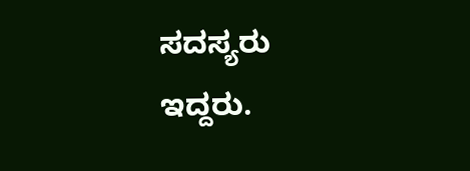ಸದಸ್ಯರು ಇದ್ದರು.